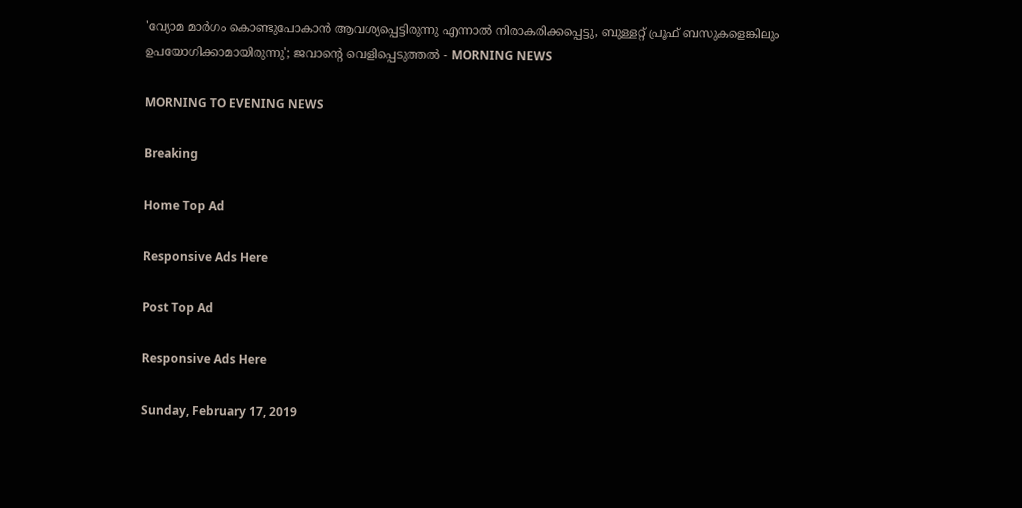'വ്യോമ മാര്‍ഗം കൊണ്ടുപോകാന്‍ ആവശ്യപ്പെട്ടിരുന്നു എന്നാല്‍ നിരാകരിക്കപ്പെട്ടു, ബുള്ളറ്റ് പ്രൂഫ് ബസുകളെങ്കിലും ഉപയോഗിക്കാമായിരുന്നു'; ജവാന്റെ വെളിപ്പെടുത്തല്‍ - MORNING NEWS

MORNING TO EVENING NEWS

Breaking

Home Top Ad

Responsive Ads Here

Post Top Ad

Responsive Ads Here

Sunday, February 17, 2019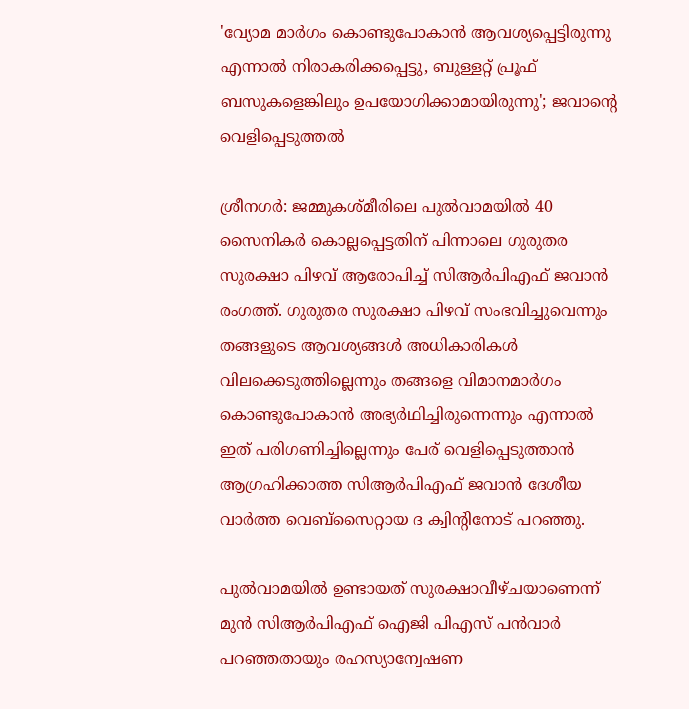'വ്യോമ മാര്‍ഗം കൊണ്ടുപോകാന്‍ ആവശ്യപ്പെട്ടിരുന്നു എന്നാല്‍ നിരാകരിക്കപ്പെട്ടു, ബുള്ളറ്റ് പ്രൂഫ് ബസുകളെങ്കിലും ഉപയോഗിക്കാമായിരുന്നു'; ജവാന്റെ വെളിപ്പെടുത്തല്‍

ശ്രീനഗര്‍: ജമ്മുകശ്മീരിലെ പുല്‍വാമയില്‍ 40 സൈനികര്‍ കൊല്ലപ്പെട്ടതിന് പിന്നാലെ ഗുരുതര സുരക്ഷാ പിഴവ് ആരോപിച്ച് സിആര്‍പിഎഫ് ജവാന്‍ രംഗത്ത്. ഗുരുതര സുരക്ഷാ പിഴവ് സംഭവിച്ചുവെന്നും തങ്ങളുടെ ആവശ്യങ്ങള്‍ അധികാരികള്‍ വിലക്കെടുത്തില്ലെന്നും തങ്ങളെ വിമാനമാര്‍ഗം കൊണ്ടുപോകാന്‍ അഭ്യര്‍ഥിച്ചിരുന്നെന്നും എന്നാല്‍ ഇത് പരിഗണിച്ചില്ലെന്നും പേര് വെളിപ്പെടുത്താന്‍ ആഗ്രഹിക്കാത്ത സിആര്‍പിഎഫ് ജവാന്‍ ദേശീയ വാര്‍ത്ത വെബ്‌സൈറ്റായ ദ ക്വിന്റിനോട് പറഞ്ഞു.

പുല്‍വാമയില്‍ ഉണ്ടായത് സുരക്ഷാവീഴ്ചയാണെന്ന് മുന്‍ സിആര്‍പിഎഫ് ഐജി പിഎസ് പന്‍വാര്‍ പറഞ്ഞതായും രഹസ്യാന്വേഷണ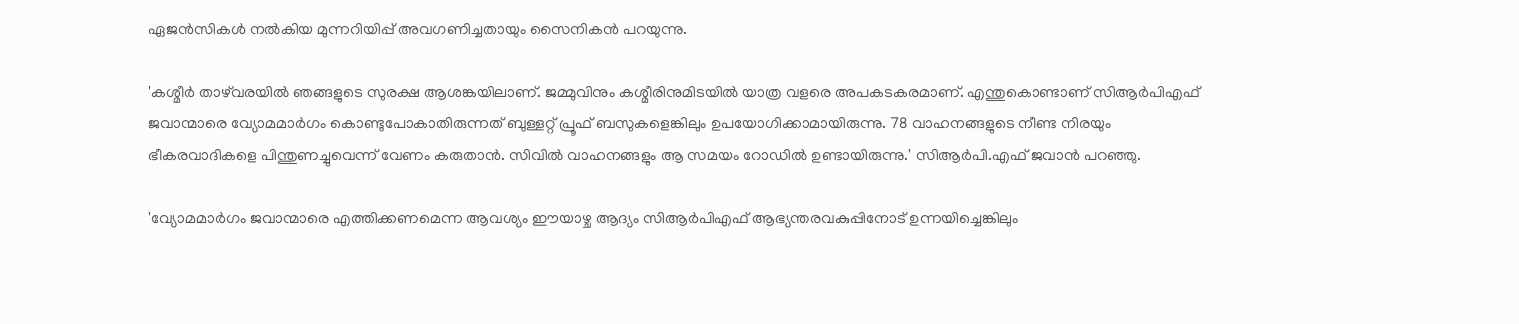ഏജന്‍സികള്‍ നല്‍കിയ മുന്നറിയിപ്പ് അവഗണിച്ചതായും സൈനികന്‍ പറയുന്നു.

'കശ്മീര്‍ താഴ്‌വരയില്‍ ഞങ്ങളുടെ സുരക്ഷ ആശങ്കയിലാണ്. ജമ്മുവിനും കശ്മീരിനുമിടയില്‍ യാത്ര വളരെ അപകടകരമാണ്. എന്തുകൊണ്ടാണ് സിആര്‍പിഎഫ് ജവാന്മാരെ വ്യോമമാര്‍ഗം കൊണ്ടുപോകാതിരുന്നത് ബുള്ളറ്റ് പ്രൂഫ് ബസുകളെങ്കിലും ഉപയോഗിക്കാമായിരുന്നു. 78 വാഹനങ്ങളുടെ നീണ്ട നിരയും ഭീകരവാദികളെ പിന്തുണച്ചുവെന്ന് വേണം കരുതാന്‍. സിവില്‍ വാഹനങ്ങളും ആ സമയം റോഡില്‍ ഉണ്ടായിരുന്നു.' സിആര്‍പി.എഫ് ജവാന്‍ പറഞ്ഞു.

'വ്യോമമാര്‍ഗം ജവാന്മാരെ എത്തിക്കണമെന്ന ആവശ്യം ഈയാഴ്ച ആദ്യം സിആര്‍പിഎഫ് ആഭ്യന്തരവകുപ്പിനോട് ഉന്നയിച്ചെങ്കിലും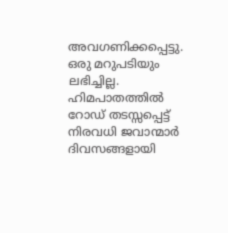അവഗണിക്കപ്പെട്ടു. ഒരു മറുപടിയും ലഭിച്ചില്ല. ഹിമപാതത്തില്‍ റോഡ് തടസ്സപ്പെട്ട് നിരവധി ജവാന്മാര്‍ ദിവസങ്ങളായി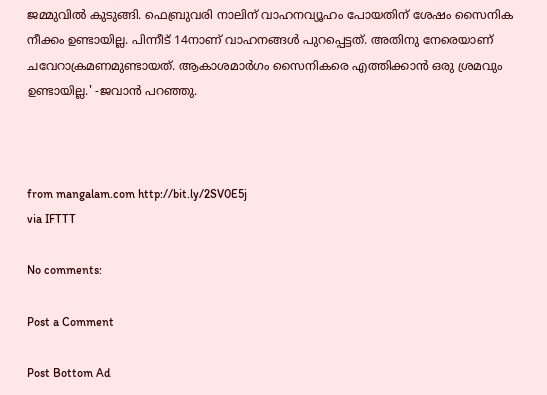ജമ്മുവില്‍ കുടുങ്ങി. ഫെബ്രുവരി നാലിന് വാഹനവ്യൂഹം പോയതിന് ശേഷം സൈനിക നീക്കം ഉണ്ടായില്ല. പിന്നീട് 14നാണ് വാഹനങ്ങള്‍ പുറപ്പെട്ടത്. അതിനു നേരെയാണ് ചവേറാക്രമണമുണ്ടായത്. ആകാശമാര്‍ഗം സൈനികരെ എത്തിക്കാന്‍ ഒരു ശ്രമവും ഉണ്ടായില്ല.' -ജവാന്‍ പറഞ്ഞു.



from mangalam.com http://bit.ly/2SV0E5j
via IFTTT

No comments:

Post a Comment

Post Bottom Ad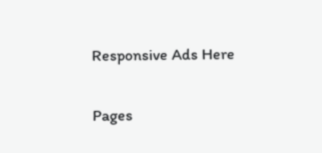Responsive Ads Here

Pages